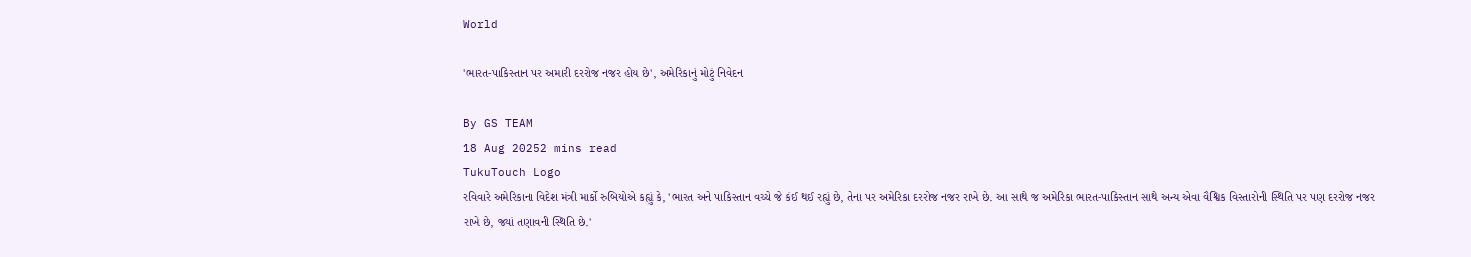World

'ભારત-પાકિસ્તાન પર અમારી દરરોજ નજર હોય છે', અમેરિકાનું મોટું નિવેદન

By GS TEAM
18 Aug 20252 mins read
TukuTouch Logo
રવિવારે અમેરિકાના વિદેશ મંત્રી માર્કો રુબિયોએ કહ્યું કે, 'ભારત અને પાકિસ્તાન વચ્ચે જે કંઈ થઈ રહ્યું છે, તેના પર અમેરિકા દરરોજ નજર રાખે છે. આ સાથે જ અમેરિકા ભારત-પાકિસ્તાન સાથે અન્ય એવા વૈશ્વિક વિસ્તારોની સ્થિતિ પર પણ દરરોજ નજર રાખે છે, જ્યાં તણાવની સ્થિતિ છે.'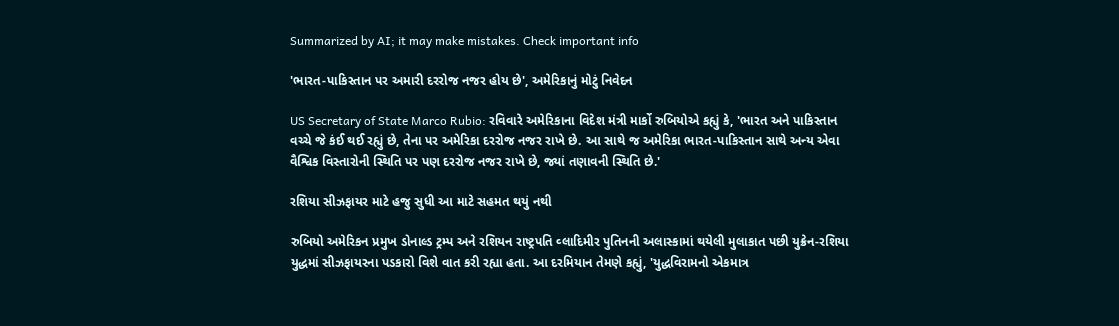Summarized by AI; it may make mistakes. Check important info

'ભારત-પાકિસ્તાન પર અમારી દરરોજ નજર હોય છે', અમેરિકાનું મોટું નિવેદન

US Secretary of State Marco Rubio: રવિવારે અમેરિકાના વિદેશ મંત્રી માર્કો રુબિયોએ કહ્યું કે, 'ભારત અને પાકિસ્તાન વચ્ચે જે કંઈ થઈ રહ્યું છે, તેના પર અમેરિકા દરરોજ નજર રાખે છે. આ સાથે જ અમેરિકા ભારત-પાકિસ્તાન સાથે અન્ય એવા વૈશ્વિક વિસ્તારોની સ્થિતિ પર પણ દરરોજ નજર રાખે છે, જ્યાં તણાવની સ્થિતિ છે.'

રશિયા સીઝફાયર માટે હજુ સુધી આ માટે સહમત થયું નથી

રુબિયો અમેરિકન પ્રમુખ ડોનાલ્ડ ટ્રમ્પ અને રશિયન રાષ્ટ્રપતિ વ્લાદિમીર પુતિનની અલાસ્કામાં થયેલી મુલાકાત પછી યુક્રેન-રશિયા યુદ્ધમાં સીઝફાયરના પડકારો વિશે વાત કરી રહ્યા હતા. આ દરમિયાન તેમણે કહ્યું, 'યુદ્ધવિરામનો એકમાત્ર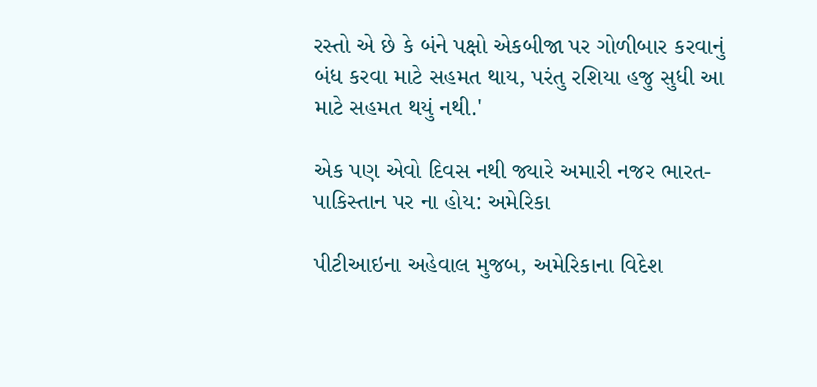રસ્તો એ છે કે બંને પક્ષો એકબીજા પર ગોળીબાર કરવાનું બંધ કરવા માટે સહમત થાય, પરંતુ રશિયા હજુ સુધી આ માટે સહમત થયું નથી.'

એક પણ એવો દિવસ નથી જ્યારે અમારી નજર ભારત-પાકિસ્તાન પર ના હોય: અમેરિકા

પીટીઆઇના અહેવાલ મુજબ, અમેરિકાના વિદેશ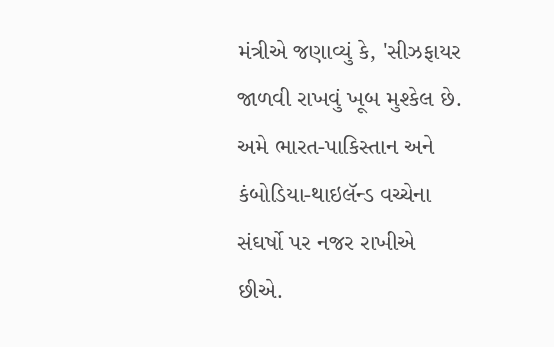મંત્રીએ જણાવ્યું કે, 'સીઝફાયર જાળવી રાખવું ખૂબ મુશ્કેલ છે. અમે ભારત-પાકિસ્તાન અને કંબોડિયા-થાઇલૅન્ડ વચ્ચેના સંઘર્ષો પર નજર રાખીએ છીએ.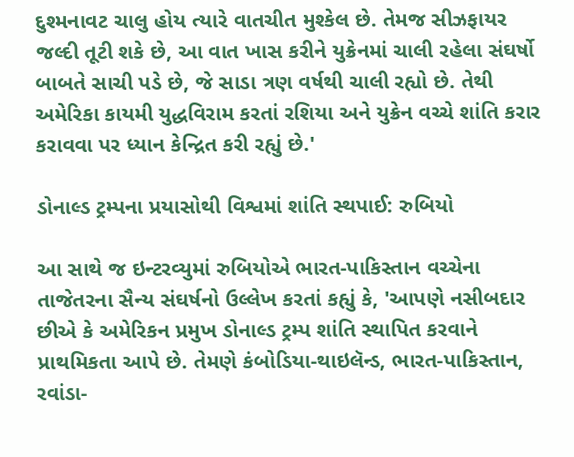દુશ્મનાવટ ચાલુ હોય ત્યારે વાતચીત મુશ્કેલ છે. તેમજ સીઝફાયર જલ્દી તૂટી શકે છે, આ વાત ખાસ કરીને યુક્રેનમાં ચાલી રહેલા સંઘર્ષો બાબતે સાચી પડે છે, જે સાડા ત્રણ વર્ષથી ચાલી રહ્યો છે. તેથી અમેરિકા કાયમી યુદ્ધવિરામ કરતાં રશિયા અને યુક્રેન વચ્ચે શાંતિ કરાર કરાવવા પર ધ્યાન કેન્દ્રિત કરી રહ્યું છે.'

ડોનાલ્ડ ટ્રમ્પના પ્રયાસોથી વિશ્વમાં શાંતિ સ્થપાઈ: રુબિયો

આ સાથે જ ઇન્ટરવ્યુમાં રુબિયોએ ભારત-પાકિસ્તાન વચ્ચેના તાજેતરના સૈન્ય સંઘર્ષનો ઉલ્લેખ કરતાં કહ્યું કે, 'આપણે નસીબદાર છીએ કે અમેરિકન પ્રમુખ ડોનાલ્ડ ટ્રમ્પ શાંતિ સ્થાપિત કરવાને પ્રાથમિકતા આપે છે. તેમણે કંબોડિયા-થાઇલૅન્ડ, ભારત-પાકિસ્તાન, રવાંડા-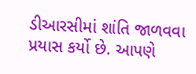ડીઆરસીમાં શાંતિ જાળવવા પ્રયાસ કર્યો છે. આપણે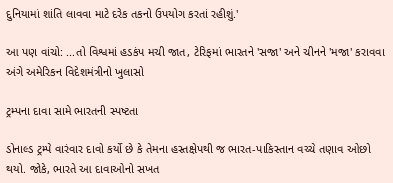દુનિયામાં શાંતિ લાવવા માટે દરેક તકનો ઉપયોગ કરતાં રહીશું.'

આ પણ વાંચો: ...તો વિશ્વમાં હડકંપ મચી જાત, ટેરિફમાં ભારતને 'સજા' અને ચીનને 'મજા' કરાવવા અંગે અમેરિકન વિદેશમંત્રીનો ખુલાસો

ટ્રમ્પના દાવા સામે ભારતની સ્પષ્ટતા

ડોનાલ્ડ ટ્રમ્પે વારંવાર દાવો કર્યો છે કે તેમના હસ્તક્ષેપથી જ ભારત-પાકિસ્તાન વચ્ચે તણાવ ઓછો થયો. જોકે, ભારતે આ દાવાઓનો સખત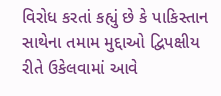વિરોધ કરતાં કહ્યું છે કે પાકિસ્તાન સાથેના તમામ મુદ્દાઓ દ્વિપક્ષીય રીતે ઉકેલવામાં આવે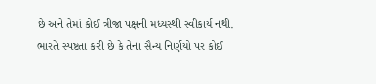છે અને તેમાં કોઈ ત્રીજા પક્ષની મધ્યસ્થી સ્વીકાર્ય નથી. ભારતે સ્પષ્ટતા કરી છે કે તેના સૈન્ય નિર્ણયો પર કોઈ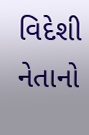વિદેશી નેતાનો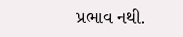પ્રભાવ નથી.